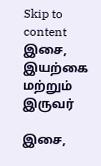Skip to content
இசை, இயற்கை மற்றும் இருவர்

இசை,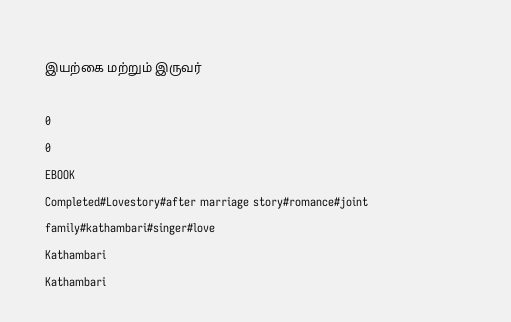இயற்கை மற்றும் இருவர்

0
0
EBOOK
Completed#Lovestory#after marriage story#romance#joint family#kathambari#singer#love
Kathambari
Kathambari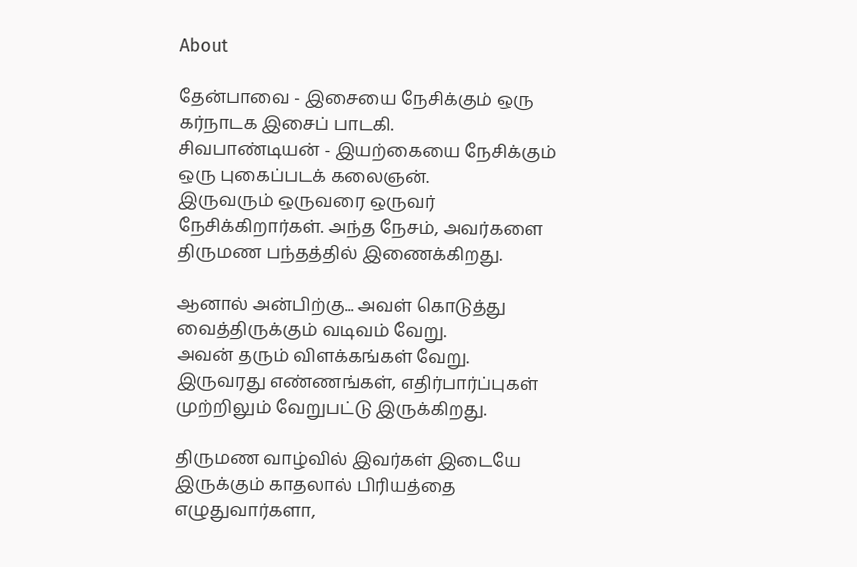About

தேன்பாவை - இசையை நேசிக்கும் ஒரு கர்நாடக இசைப் பாடகி.
சிவபாண்டியன் - இயற்கையை நேசிக்கும் ஒரு புகைப்படக் கலைஞன்.
இருவரும் ஒருவரை ஒருவர் நேசிக்கிறார்கள். அந்த நேசம், அவர்களை திருமண பந்தத்தில் இணைக்கிறது.

ஆனால் அன்பிற்கு... அவள் கொடுத்து வைத்திருக்கும் வடிவம் வேறு.
அவன் தரும் விளக்கங்கள் வேறு.
இருவரது எண்ணங்கள், எதிர்பார்ப்புகள் முற்றிலும் வேறுபட்டு இருக்கிறது.

திருமண வாழ்வில் இவர்கள் இடையே இருக்கும் காதலால் பிரியத்தை எழுதுவார்களா,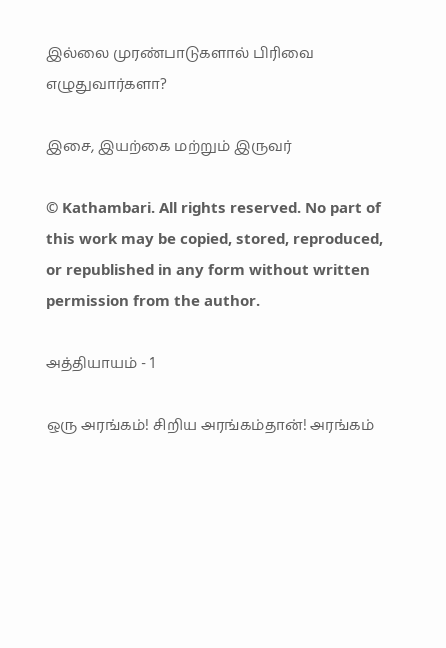இல்லை முரண்பாடுகளால் பிரிவை எழுதுவார்களா?

இசை, இயற்கை மற்றும் இருவர்

© Kathambari. All rights reserved. No part of this work may be copied, stored, reproduced, or republished in any form without written permission from the author.

அத்தியாயம் - 1

ஒரு அரங்கம்! சிறிய அரங்கம்தான்! அரங்கம்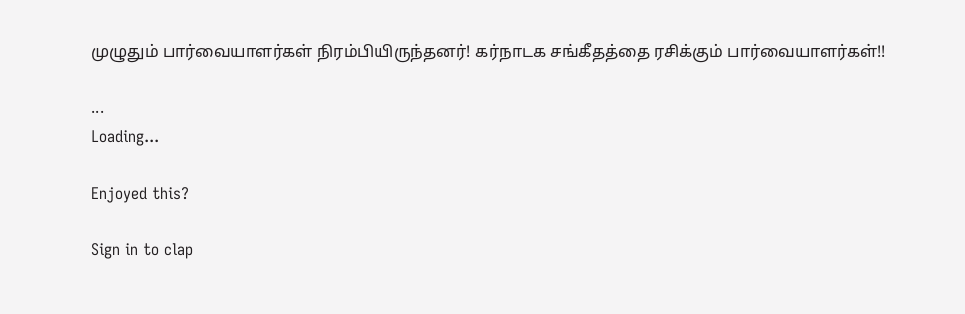முழுதும் பார்வையாளர்கள் நிரம்பியிருந்தனர்! கர்நாடக சங்கீதத்தை ரசிக்கும் பார்வையாளர்கள்!!

...
Loading...

Enjoyed this?

Sign in to clap